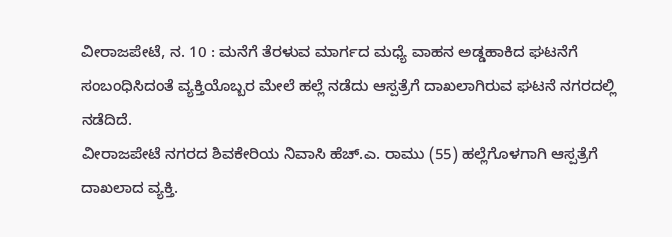ವೀರಾಜಪೇಟೆ, ನ. 10 : ಮನೆಗೆ ತೆರಳುವ ಮಾರ್ಗದ ಮಧ್ಯೆ ವಾಹನ ಅಡ್ಡಹಾಕಿದ ಘಟನೆಗೆ ಸಂಬಂಧಿಸಿದಂತೆ ವ್ಯಕ್ತಿಯೊಬ್ಬರ ಮೇಲೆ ಹಲ್ಲೆ ನಡೆದು ಆಸ್ಪತ್ರೆಗೆ ದಾಖಲಾಗಿರುವ ಘಟನೆ ನಗರದಲ್ಲಿ ನಡೆದಿದೆ.
ವೀರಾಜಪೇಟೆ ನಗರದ ಶಿವಕೇರಿಯ ನಿವಾಸಿ ಹೆಚ್.ಎ. ರಾಮು (55) ಹಲ್ಲೆಗೊಳಗಾಗಿ ಆಸ್ಪತ್ರೆಗೆ ದಾಖಲಾದ ವ್ಯಕ್ತಿ.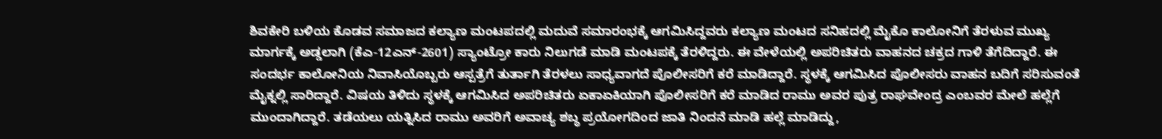ಶಿವಕೇರಿ ಬಳಿಯ ಕೊಡವ ಸಮಾಜದ ಕಲ್ಯಾಣ ಮಂಟಪದಲ್ಲಿ ಮದುವೆ ಸಮಾರಂಭಕ್ಕೆ ಆಗಮಿಸಿದ್ದವರು ಕಲ್ಯಾಣ ಮಂಟದ ಸನಿಹದಲ್ಲಿ ಮೈಕೊ ಕಾಲೋನಿಗೆ ತೆರಳುವ ಮುಖ್ಯ ಮಾರ್ಗಕ್ಕೆ ಅಡ್ಡಲಾಗಿ (ಕೆಎ-12ಎನ್-2601) ಸ್ಯಾಂಟ್ರೋ ಕಾರು ನಿಲುಗಡೆ ಮಾಡಿ ಮಂಟಪಕ್ಕೆ ತೆರಳಿದ್ದರು. ಈ ವೇಳೆಯಲ್ಲಿ ಅಪರಿಚಿತರು ವಾಹನದ ಚಕ್ರದ ಗಾಳಿ ತೆಗೆದಿದ್ದಾರೆ. ಈ ಸಂದರ್ಭ ಕಾಲೋನಿಯ ನಿವಾಸಿಯೊಬ್ಬರು ಆಸ್ಪತ್ರೆಗೆ ತುರ್ತಾಗಿ ತೆರಳಲು ಸಾಧ್ಯವಾಗದೆ ಪೊಲೀಸರಿಗೆ ಕರೆ ಮಾಡಿದ್ದಾರೆ. ಸ್ಥಳಕ್ಕೆ ಆಗಮಿಸಿದ ಪೊಲೀಸರು ವಾಹನ ಬದಿಗೆ ಸರಿಸುವಂತೆ ಮೈಕ್ನಲ್ಲಿ ಸಾರಿದ್ದಾರೆ. ವಿಷಯ ತಿಳಿದು ಸ್ಥಳಕ್ಕೆ ಆಗಮಿಸಿದ ಅಪರಿಚಿತರು ಏಕಾಏಕಿಯಾಗಿ ಪೊಲೀಸರಿಗೆ ಕರೆ ಮಾಡಿದ ರಾಮು ಅವರ ಪುತ್ರ ರಾಘವೇಂದ್ರ ಎಂಬವರ ಮೇಲೆ ಹಲ್ಲೆಗೆ ಮುಂದಾಗಿದ್ದಾರೆ. ತಡೆಯಲು ಯತ್ನಿಸಿದ ರಾಮು ಅವರಿಗೆ ಅವಾಚ್ಯ ಶಬ್ಧ ಪ್ರಯೋಗದಿಂದ ಜಾತಿ ನಿಂದನೆ ಮಾಡಿ ಹಲ್ಲೆ ಮಾಡಿದ್ದು,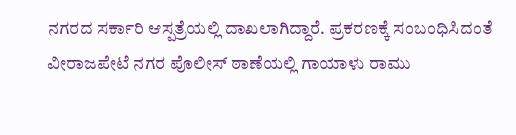ನಗರದ ಸರ್ಕಾರಿ ಆಸ್ಪತ್ರೆಯಲ್ಲಿ ದಾಖಲಾಗಿದ್ದಾರೆ. ಪ್ರಕರಣಕ್ಕೆ ಸಂಬಂಧಿಸಿದಂತೆ ವೀರಾಜಪೇಟೆ ನಗರ ಪೊಲೀಸ್ ಠಾಣೆಯಲ್ಲಿ ಗಾಯಾಳು ರಾಮು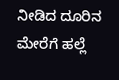ನೀಡಿದ ದೂರಿನ ಮೇರೆಗೆ ಹಲ್ಲೆ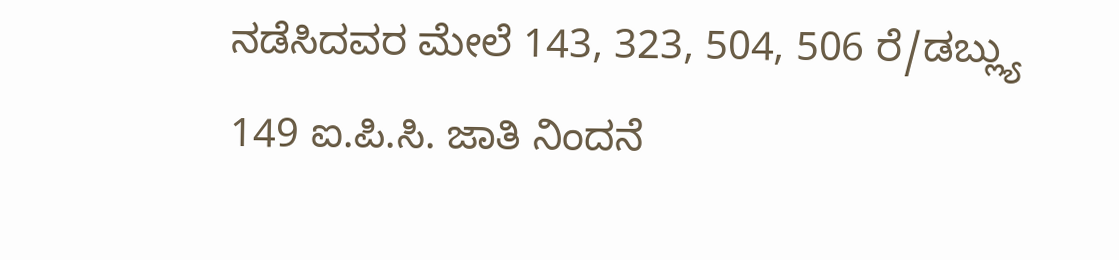ನಡೆಸಿದವರ ಮೇಲೆ 143, 323, 504, 506 ರೆ/ಡಬ್ಲ್ಯು 149 ಐ.ಪಿ.ಸಿ. ಜಾತಿ ನಿಂದನೆ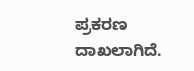ಪ್ರಕರಣ ದಾಖಲಾಗಿದೆ.